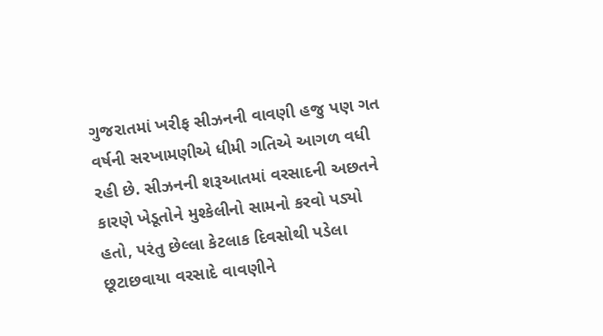ગુજરાતમાં ખરીફ સીઝનની વાવણી હજુ પણ ગત વર્ષની સરખામણીએ ધીમી ગતિએ આગળ વધી રહી છે. સીઝનની શરૂઆતમાં વરસાદની અછતને કારણે ખેડૂતોને મુશ્કેલીનો સામનો કરવો પડ્યો હતો, પરંતુ છેલ્લા કેટલાક દિવસોથી પડેલા છૂટાછવાયા વરસાદે વાવણીને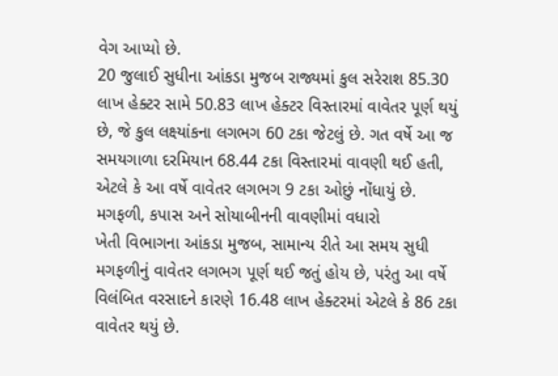વેગ આપ્યો છે.
20 જુલાઈ સુધીના આંકડા મુજબ રાજ્યમાં કુલ સરેરાશ 85.30 લાખ હેક્ટર સામે 50.83 લાખ હેક્ટર વિસ્તારમાં વાવેતર પૂર્ણ થયું છે, જે કુલ લક્ષ્યાંકના લગભગ 60 ટકા જેટલું છે. ગત વર્ષે આ જ સમયગાળા દરમિયાન 68.44 ટકા વિસ્તારમાં વાવણી થઈ હતી, એટલે કે આ વર્ષે વાવેતર લગભગ 9 ટકા ઓછું નોંધાયું છે.
મગફળી, કપાસ અને સોયાબીનની વાવણીમાં વધારો
ખેતી વિભાગના આંકડા મુજબ, સામાન્ય રીતે આ સમય સુધી મગફળીનું વાવેતર લગભગ પૂર્ણ થઈ જતું હોય છે, પરંતુ આ વર્ષે વિલંબિત વરસાદને કારણે 16.48 લાખ હેક્ટરમાં એટલે કે 86 ટકા વાવેતર થયું છે.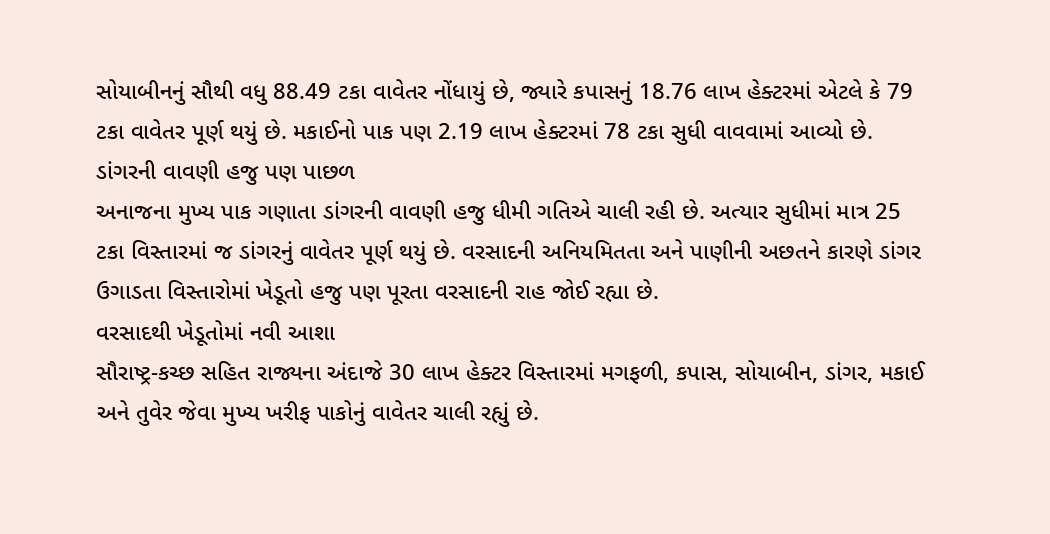સોયાબીનનું સૌથી વધુ 88.49 ટકા વાવેતર નોંધાયું છે, જ્યારે કપાસનું 18.76 લાખ હેક્ટરમાં એટલે કે 79 ટકા વાવેતર પૂર્ણ થયું છે. મકાઈનો પાક પણ 2.19 લાખ હેક્ટરમાં 78 ટકા સુધી વાવવામાં આવ્યો છે.
ડાંગરની વાવણી હજુ પણ પાછળ
અનાજના મુખ્ય પાક ગણાતા ડાંગરની વાવણી હજુ ધીમી ગતિએ ચાલી રહી છે. અત્યાર સુધીમાં માત્ર 25 ટકા વિસ્તારમાં જ ડાંગરનું વાવેતર પૂર્ણ થયું છે. વરસાદની અનિયમિતતા અને પાણીની અછતને કારણે ડાંગર ઉગાડતા વિસ્તારોમાં ખેડૂતો હજુ પણ પૂરતા વરસાદની રાહ જોઈ રહ્યા છે.
વરસાદથી ખેડૂતોમાં નવી આશા
સૌરાષ્ટ્ર-કચ્છ સહિત રાજ્યના અંદાજે 30 લાખ હેક્ટર વિસ્તારમાં મગફળી, કપાસ, સોયાબીન, ડાંગર, મકાઈ અને તુવેર જેવા મુખ્ય ખરીફ પાકોનું વાવેતર ચાલી રહ્યું છે.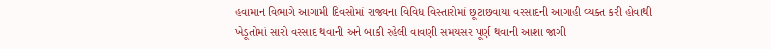હવામાન વિભાગે આગામી દિવસોમાં રાજ્યના વિવિધ વિસ્તારોમાં છૂટાછવાયા વરસાદની આગાહી વ્યક્ત કરી હોવાથી ખેડૂતોમાં સારો વરસાદ થવાની અને બાકી રહેલી વાવણી સમયસર પૂર્ણ થવાની આશા જાગી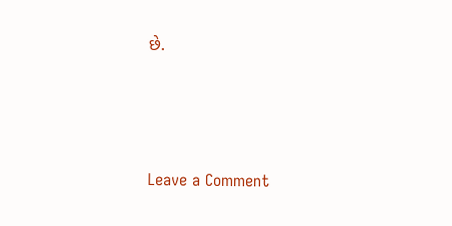છે.




Leave a Comment